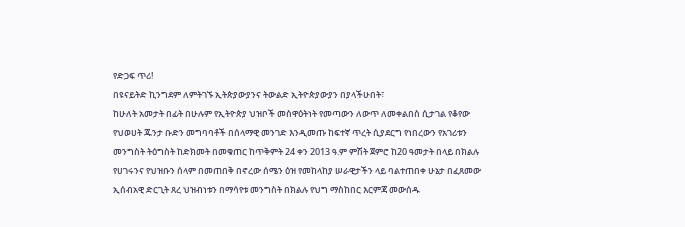የድጋፍ ጥሪ!
በዩናይትድ ኪንግደም ለምትገኙ ኢትጵያውያንና ትውልድ ኢትዮጵያውያን በያላችሁበት፣
ከሁለት አመታት በፊት በሁሉም የኢትዮጵያ ህዝቦች መስዋዕትነት የመጣውን ለውጥ ለመቀልበስ ሲታገል የቆየው የህወሀት ጁንታ ቡድን መግባባቶች በሰላማዊ መንገድ እንዲመጡ ከፍተኛ ጥረት ሲያደርግ የነበረውን የአገሪቱን መንግስት ትዕግስት ከድክመት በመቁጠር ከጥቅምት 24 ቀን 2013 ዓ.ም ምሽት ጀምሮ ከ20 ዓመታት በላይ በክልሉ የሀገሩንና የህዝቡን ሰላም በመጠበቅ በኖረው ሰሜን ዕዝ የመከላከያ ሠራዊታችን ላይ ባልተጠበቀ ሁኔታ በፈጸመው ኢሰብአዊ ድርጊት ጸረ ህዝብነቱን በማሳየቱ መንግስት በክልሉ የህግ ማስከበር እርምጃ መውሰዱ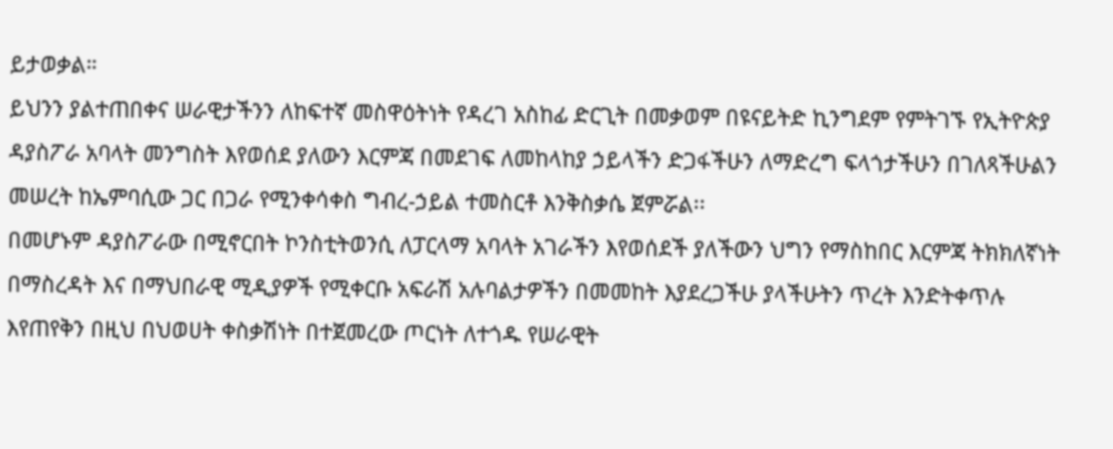ይታወቃል።
ይህንን ያልተጠበቀና ሠራዊታችንን ለከፍተኛ መስዋዕትነት የዳረገ አስከፊ ድርጊት በመቃወም በዩናይትድ ኪንግደም የምትገኙ የኢትዮጵያ ዳያስፖራ አባላት መንግስት እየወሰደ ያለውን እርምጃ በመደገፍ ለመከላከያ ኃይላችን ድጋፋችሁን ለማድረግ ፍላጎታችሁን በገለጻችሁልን መሠረት ከኤምባሲው ጋር በጋራ የሚንቀሳቀስ ግብረ-ኃይል ተመስርቶ እንቅስቃሴ ጀምሯል፡፡
በመሆኑም ዳያስፖራው በሚኖርበት ኮንስቲትወንሲ ለፓርላማ አባላት አገራችን እየወሰደች ያለችውን ህግን የማስከበር እርምጃ ትክክለኛነት በማስረዳት እና በማህበራዊ ሚዲያዎች የሚቀርቡ አፍራሽ አሉባልታዎችን በመመከት እያደረጋችሁ ያላችሁትን ጥረት እንድትቀጥሉ እየጠየቅን በዚህ በህወሀት ቀስቃሽነት በተጀመረው ጦርነት ለተጎዱ የሠራዊት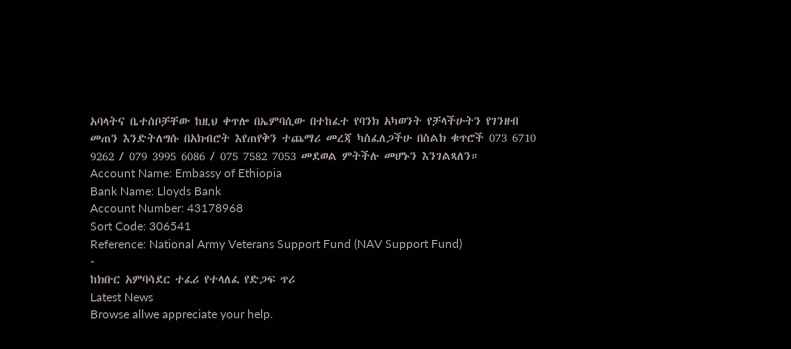አባላትና ቤተሰቦቻቸው ከዚህ ቀጥሎ በኤምባሲው በተከፈተ የባንክ አካወንት የቻላችሁትን የገንዘብ መጠን እንድትለግሱ በአክብሮት እየጠየቅን ተጨማሪ መረጃ ካስፈለጋችሁ በስልክ ቁጥሮች 073 6710 9262 / 079 3995 6086 / 075 7582 7053 መደወል ምትችሉ መሆኑን እንገልጻለን።
Account Name: Embassy of Ethiopia
Bank Name: Lloyds Bank
Account Number: 43178968
Sort Code: 306541
Reference: National Army Veterans Support Fund (NAV Support Fund)
-
ከክቡር አምባሳደር ተፈሪ የተላለፈ የድጋፍ ጥሪ
Latest News
Browse allwe appreciate your help.